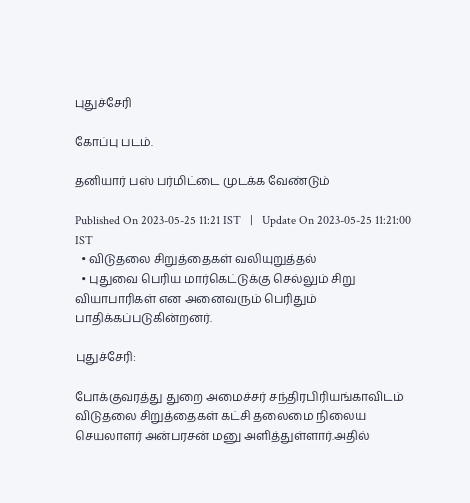புதுச்சேரி

கோப்பு படம்.

தனியார் பஸ் பர்மிட்டை முடக்க வேண்டும்

Published On 2023-05-25 11:21 IST   |   Update On 2023-05-25 11:21:00 IST
  • விடுதலை சிறுத்தைகள் வலியுறுத்தல்
  • புதுவை பெரிய மார்கெட்டுக்கு செல்லும் சிறு வியாபாரிகள் என அனைவரும் பெரிதும் பாதிக்கப்படுகின்றனர்.

புதுச்சேரி:

போக்குவரத்து துறை அமைச்சர் சந்திரபிரியங்காவிடம் விடுதலை சிறுத்தைகள் கட்சி தலைமை நிலைய செயலாளர் அன்பரசன் மனு அளித்துள்ளார்.அதில்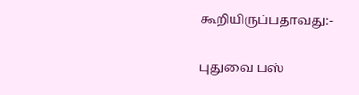கூறியிருப்பதாவது:-

புதுவை பஸ்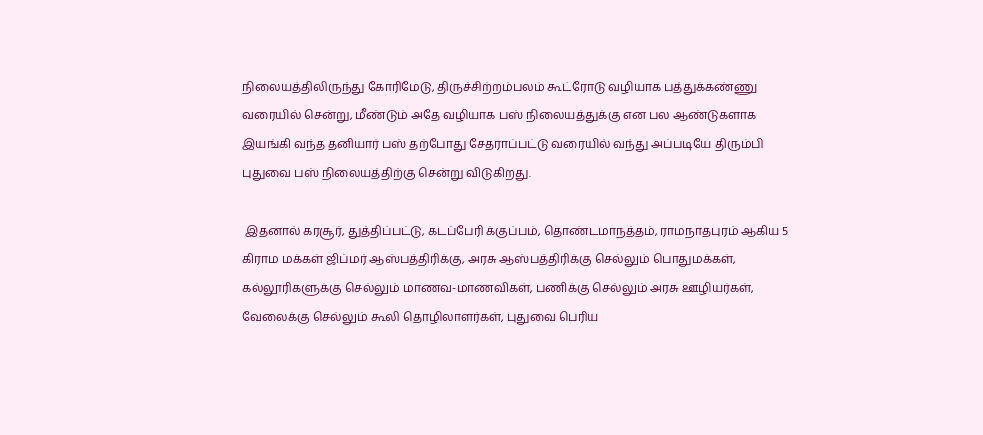நிலையத்திலிருந்து கோரிமேடு, திருச்சிற்றம்பலம் கூட்ரோடு வழியாக பத்துக்கண்ணு வரையில் சென்று, மீண்டும் அதே வழியாக பஸ் நிலையத்துக்கு என பல ஆண்டுகளாக இயங்கி வந்த தனியார் பஸ் தற்போது சேதராப்பட்டு வரையில் வந்து அப்படியே திரும்பி புதுவை பஸ் நிலையத்திற்கு சென்று விடுகிறது.

 இதனால் கரசூர், துத்திப்பட்டு, கடப்பேரி க்குப்பம், தொண்டமாநத்தம், ராமநாதபுரம் ஆகிய 5 கிராம மக்கள் ஜிப்மர் ஆஸ்பத்திரிக்கு, அரசு ஆஸ்பத்திரிக்கு செல்லும் பொதுமக்கள், கல்லூரிகளுக்கு செல்லும் மாணவ-மாணவிகள், பணிக்கு செல்லும் அரசு ஊழியர்கள், வேலைக்கு செல்லும் கூலி தொழிலாளர்கள், புதுவை பெரிய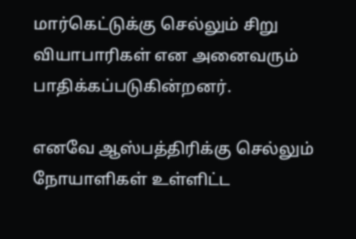மார்கெட்டுக்கு செல்லும் சிறு வியாபாரிகள் என அனைவரும் பாதிக்கப்படுகின்றனர்.

எனவே ஆஸ்பத்திரிக்கு செல்லும் நோயாளிகள் உள்ளிட்ட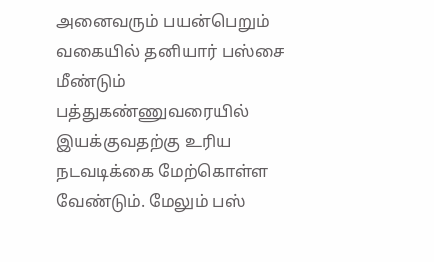அனைவரும் பயன்பெறும் வகையில் தனியார் பஸ்சை மீண்டும் பத்துகண்ணுவரையில் இயக்குவதற்கு உரிய நடவடிக்கை மேற்கொள்ள வேண்டும். மேலும் பஸ்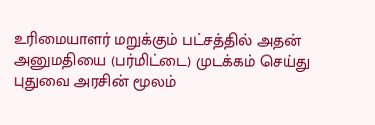உரிமையாளர் மறுக்கும் பட்சத்தில் அதன் அனுமதியை (பர்மிட்டை) முடக்கம் செய்து புதுவை அரசின் மூலம்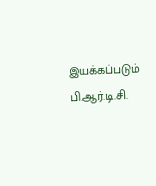இயக்கப்படும் பி.ஆர்.டி.சி.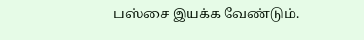பஸ்சை இயக்க வேண்டும்.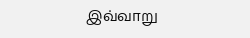இவ்வாறு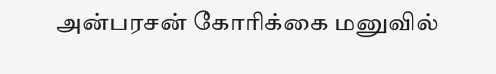அன்பரசன் கோரிக்கை மனுவில்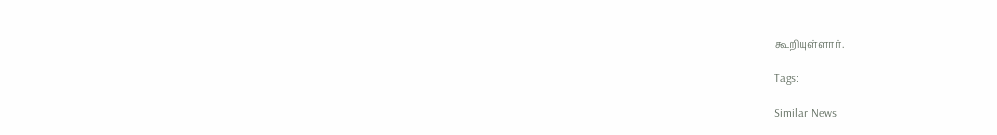கூறியுள்ளார்.

Tags:

Similar News